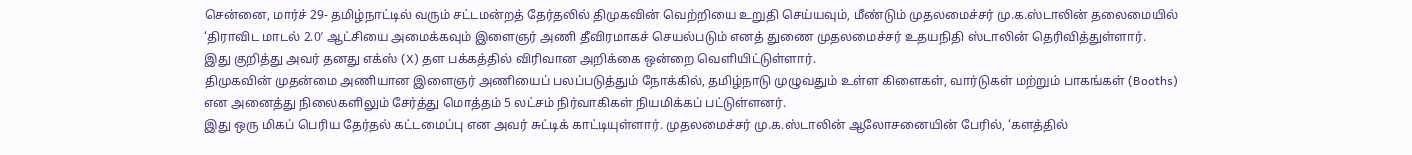சென்னை, மார்ச் 29- தமிழ்நாட்டில் வரும் சட்டமன்றத் தேர்தலில் திமுகவின் வெற்றியை உறுதி செய்யவும், மீண்டும் முதலமைச்சர் மு.க.ஸ்டாலின் தலைமையில் ‘திராவிட மாடல் 2.0′ ஆட்சியை அமைக்கவும் இளைஞர் அணி தீவிரமாகச் செயல்படும் எனத் துணை முதலமைச்சர் உதயநிதி ஸ்டாலின் தெரிவித்துள்ளார்.
இது குறித்து அவர் தனது எக்ஸ் (X) தள பக்கத்தில் விரிவான அறிக்கை ஒன்றை வெளியிட்டுள்ளார்.
திமுகவின் முதன்மை அணியான இளைஞர் அணியைப் பலப்படுத்தும் நோக்கில், தமிழ்நாடு முழுவதும் உள்ள கிளைகள், வார்டுகள் மற்றும் பாகங்கள் (Booths) என அனைத்து நிலைகளிலும் சேர்த்து மொத்தம் 5 லட்சம் நிர்வாகிகள் நியமிக்கப் பட்டுள்ளனர்.
இது ஒரு மிகப் பெரிய தேர்தல் கட்டமைப்பு என அவர் சுட்டிக் காட்டியுள்ளார். முதலமைச்சர் மு.க.ஸ்டாலின் ஆலோசனையின் பேரில், ‘களத்தில்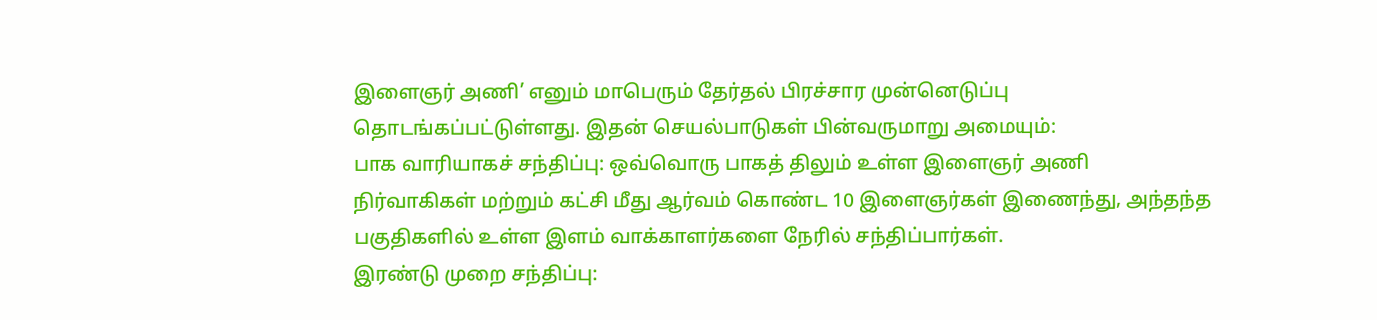இளைஞர் அணி’ எனும் மாபெரும் தேர்தல் பிரச்சார முன்னெடுப்பு தொடங்கப்பட்டுள்ளது. இதன் செயல்பாடுகள் பின்வருமாறு அமையும்:
பாக வாரியாகச் சந்திப்பு: ஒவ்வொரு பாகத் திலும் உள்ள இளைஞர் அணி நிர்வாகிகள் மற்றும் கட்சி மீது ஆர்வம் கொண்ட 10 இளைஞர்கள் இணைந்து, அந்தந்த பகுதிகளில் உள்ள இளம் வாக்காளர்களை நேரில் சந்திப்பார்கள்.
இரண்டு முறை சந்திப்பு: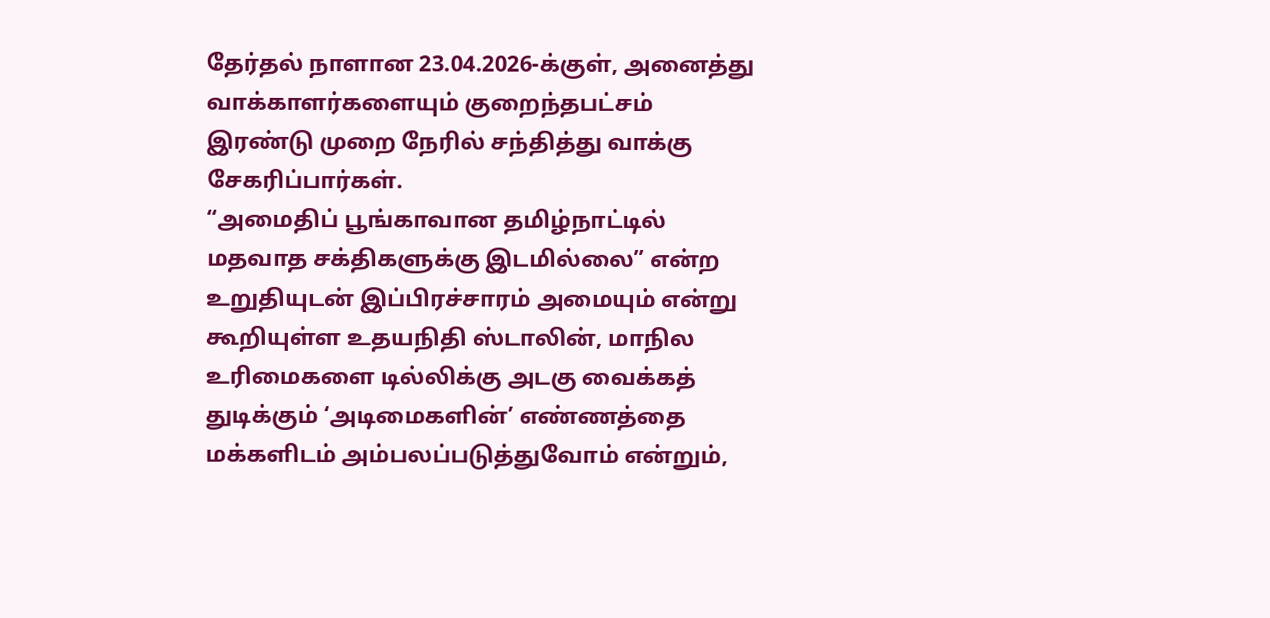தேர்தல் நாளான 23.04.2026-க்குள், அனைத்து வாக்காளர்களையும் குறைந்தபட்சம் இரண்டு முறை நேரில் சந்தித்து வாக்கு சேகரிப்பார்கள்.
“அமைதிப் பூங்காவான தமிழ்நாட்டில் மதவாத சக்திகளுக்கு இடமில்லை” என்ற உறுதியுடன் இப்பிரச்சாரம் அமையும் என்று கூறியுள்ள உதயநிதி ஸ்டாலின், மாநில உரிமைகளை டில்லிக்கு அடகு வைக்கத் துடிக்கும் ‘அடிமைகளின்’ எண்ணத்தை மக்களிடம் அம்பலப்படுத்துவோம் என்றும்,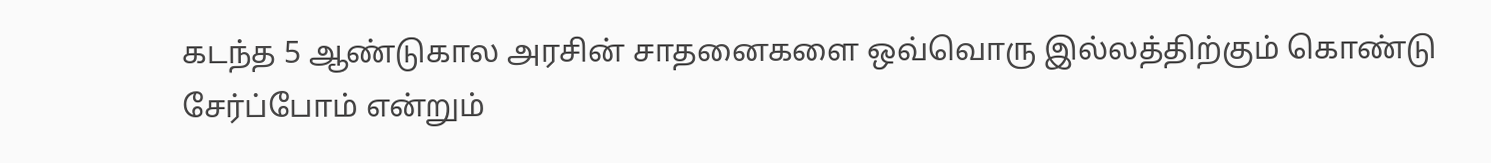கடந்த 5 ஆண்டுகால அரசின் சாதனைகளை ஒவ்வொரு இல்லத்திற்கும் கொண்டு சேர்ப்போம் என்றும்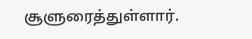சூளுரைத்துள்ளார்.